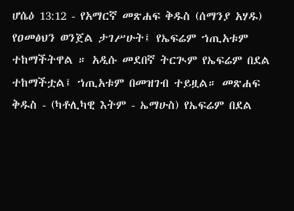ሆሴዕ 13:12 - የአማርኛ መጽሐፍ ቅዱስ (ሰማንያ አሃዱ) የዐመፅህን ወንጀል ታገሥሁት፤ የኤፍሬም ኀጢአቱም ተከማችትዋል ። አዲሱ መደበኛ ትርጒም የኤፍሬም በደል ተከማችቷል፤ ኀጢአቱም በመዝገብ ተይዟል። መጽሐፍ ቅዱስ - (ካቶሊካዊ እትም - ኤማሁስ) የኤፍሬም በደል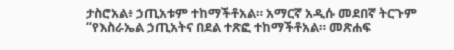ታስሮአል፥ ኃጢአቱም ተከማችቶአል። አማርኛ አዲሱ መደበኛ ትርጉም “የእስራኤል ኃጢአትና በደል ተጽፎ ተከማችቶአል። መጽሐፍ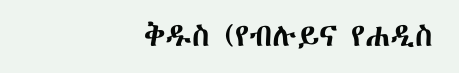ቅዱስ (የብሉይና የሐዲስ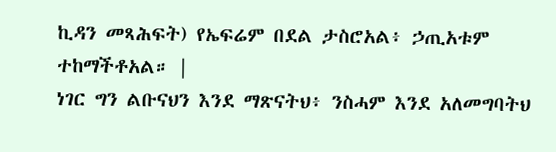ኪዳን መጻሕፍት) የኤፍሬም በደል ታስሮአል፥ ኃጢአቱም ተከማችቶአል። |
ነገር ግን ልቡናህን እንደ ማጽናትህ፥ ንስሓም እንደ አለመግባትህ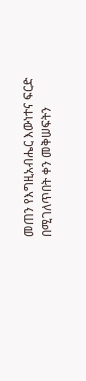መጠን የእግዚአብሔር እውነተና ፍርድ በሚገለጥበት ቀን መቅሠፍትን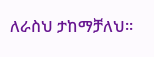ለራስህ ታከማቻለህ።